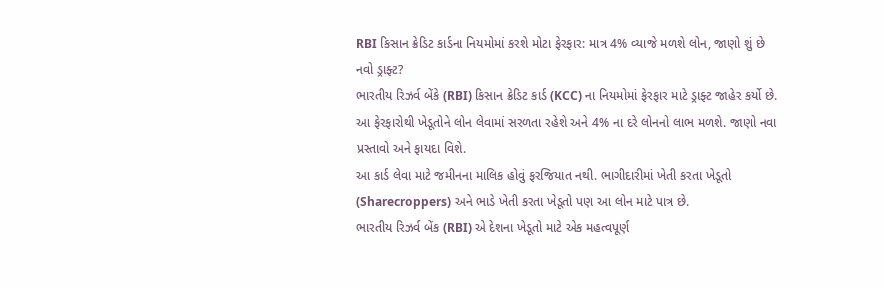RBI કિસાન ક્રેડિટ કાર્ડના નિયમોમાં કરશે મોટા ફેરફાર: માત્ર 4% વ્યાજે મળશે લોન, જાણો શું છે નવો ડ્રાફ્ટ?
ભારતીય રિઝર્વ બેંકે (RBI) કિસાન ક્રેડિટ કાર્ડ (KCC) ના નિયમોમાં ફેરફાર માટે ડ્રાફ્ટ જાહેર કર્યો છે. આ ફેરફારોથી ખેડૂતોને લોન લેવામાં સરળતા રહેશે અને 4% ના દરે લોનનો લાભ મળશે. જાણો નવા પ્રસ્તાવો અને ફાયદા વિશે.
આ કાર્ડ લેવા માટે જમીનના માલિક હોવું ફરજિયાત નથી. ભાગીદારીમાં ખેતી કરતા ખેડૂતો (Sharecroppers) અને ભાડે ખેતી કરતા ખેડૂતો પણ આ લોન માટે પાત્ર છે.
ભારતીય રિઝર્વ બેંક (RBI) એ દેશના ખેડૂતો માટે એક મહત્વપૂર્ણ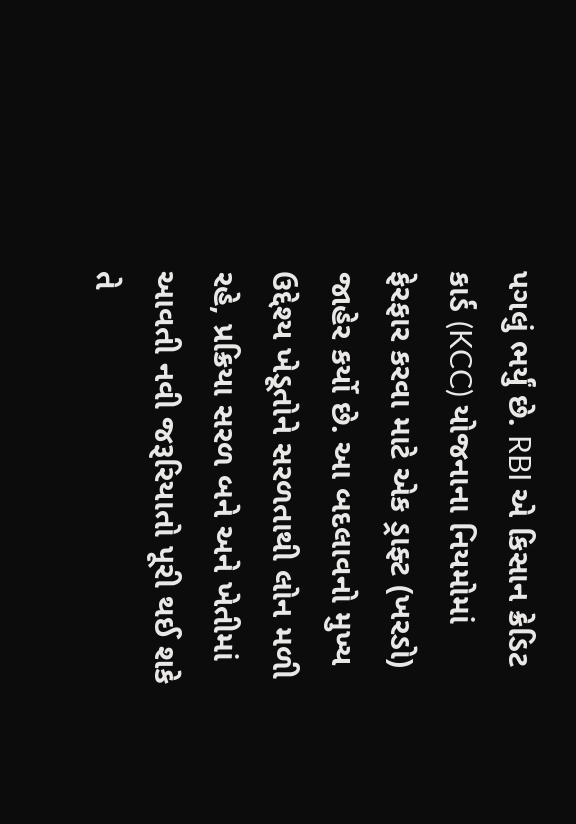પગલું ભર્યું છે. RBI એ કિસાન ક્રેડિટ કાર્ડ (KCC) યોજનાના નિયમોમાં ફેરફાર કરવા માટે એક ડ્રાફ્ટ (ખરડો) જાહેર કર્યો છે. આ બદલાવનો મુખ્ય ઉદ્દેશ્ય ખેડૂતોને સરળતાથી લોન મળી રહે, પ્રક્રિયા સરળ બને અને ખેતીમાં આવતી નવી જરૂરિયાતો પૂરી થઈ શકે તે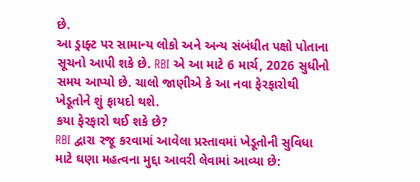છે.
આ ડ્રાફ્ટ પર સામાન્ય લોકો અને અન્ય સંબંધીત પક્ષો પોતાના સૂચનો આપી શકે છે. RBI એ આ માટે 6 માર્ચ, 2026 સુધીનો સમય આપ્યો છે. ચાલો જાણીએ કે આ નવા ફેરફારોથી ખેડૂતોને શું ફાયદો થશે.
કયા ફેરફારો થઈ શકે છે?
RBI દ્વારા રજૂ કરવામાં આવેલા પ્રસ્તાવમાં ખેડૂતોની સુવિધા માટે ઘણા મહત્વના મુદ્દા આવરી લેવામાં આવ્યા છે: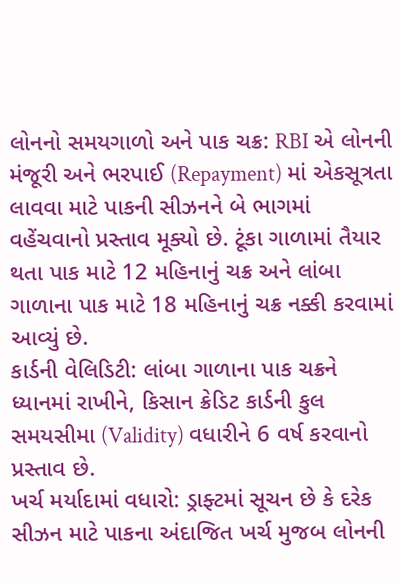લોનનો સમયગાળો અને પાક ચક્ર: RBI એ લોનની મંજૂરી અને ભરપાઈ (Repayment) માં એકસૂત્રતા લાવવા માટે પાકની સીઝનને બે ભાગમાં વહેંચવાનો પ્રસ્તાવ મૂક્યો છે. ટૂંકા ગાળામાં તૈયાર થતા પાક માટે 12 મહિનાનું ચક્ર અને લાંબા ગાળાના પાક માટે 18 મહિનાનું ચક્ર નક્કી કરવામાં આવ્યું છે.
કાર્ડની વેલિડિટી: લાંબા ગાળાના પાક ચક્રને ધ્યાનમાં રાખીને, કિસાન ક્રેડિટ કાર્ડની કુલ સમયસીમા (Validity) વધારીને 6 વર્ષ કરવાનો પ્રસ્તાવ છે.
ખર્ચ મર્યાદામાં વધારો: ડ્રાફ્ટમાં સૂચન છે કે દરેક સીઝન માટે પાકના અંદાજિત ખર્ચ મુજબ લોનની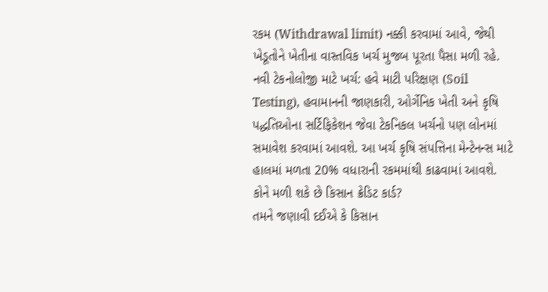રકમ (Withdrawal limit) નક્કી કરવામાં આવે, જેથી ખેડૂતોને ખેતીના વાસ્તવિક ખર્ચ મુજબ પૂરતા પૈસા મળી રહે.
નવી ટેકનોલોજી માટે ખર્ચ: હવે માટી પરિક્ષણ (Soil Testing), હવામાનની જાણકારી, ઓર્ગેનિક ખેતી અને કૃષિ પદ્ધતિઓના સર્ટિફિકેશન જેવા ટેકનિકલ ખર્ચનો પણ લોનમાં સમાવેશ કરવામાં આવશે. આ ખર્ચ કૃષિ સંપત્તિના મેન્ટેનન્સ માટે હાલમાં મળતા 20% વધારાની રકમમાંથી કાઢવામાં આવશે.
કોને મળી શકે છે કિસાન ક્રેડિટ કાર્ડ?
તમને જણાવી દઈએ કે કિસાન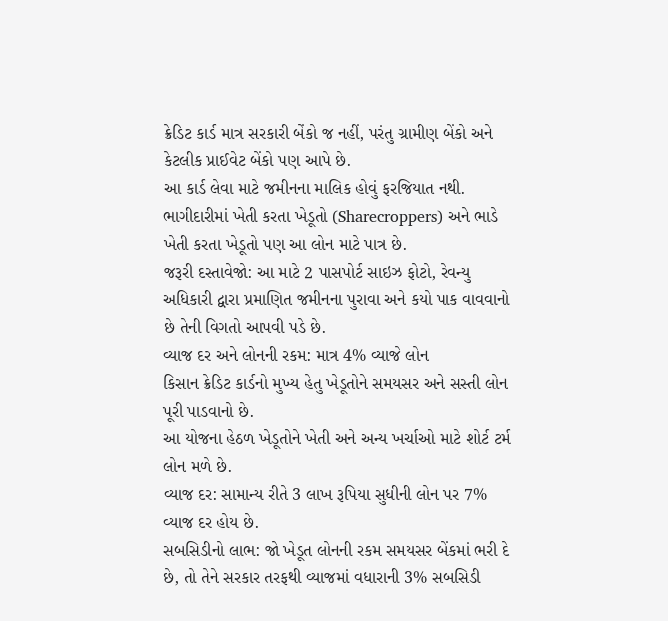ક્રેડિટ કાર્ડ માત્ર સરકારી બેંકો જ નહીં, પરંતુ ગ્રામીણ બેંકો અને કેટલીક પ્રાઈવેટ બેંકો પણ આપે છે.
આ કાર્ડ લેવા માટે જમીનના માલિક હોવું ફરજિયાત નથી. ભાગીદારીમાં ખેતી કરતા ખેડૂતો (Sharecroppers) અને ભાડે ખેતી કરતા ખેડૂતો પણ આ લોન માટે પાત્ર છે.
જરૂરી દસ્તાવેજો: આ માટે 2 પાસપોર્ટ સાઇઝ ફોટો, રેવન્યુ અધિકારી દ્વારા પ્રમાણિત જમીનના પુરાવા અને કયો પાક વાવવાનો છે તેની વિગતો આપવી પડે છે.
વ્યાજ દર અને લોનની રકમ: માત્ર 4% વ્યાજે લોન
કિસાન ક્રેડિટ કાર્ડનો મુખ્ય હેતુ ખેડૂતોને સમયસર અને સસ્તી લોન પૂરી પાડવાનો છે.
આ યોજના હેઠળ ખેડૂતોને ખેતી અને અન્ય ખર્ચાઓ માટે શોર્ટ ટર્મ લોન મળે છે.
વ્યાજ દર: સામાન્ય રીતે 3 લાખ રૂપિયા સુધીની લોન પર 7% વ્યાજ દર હોય છે.
સબસિડીનો લાભ: જો ખેડૂત લોનની રકમ સમયસર બેંકમાં ભરી દે છે, તો તેને સરકાર તરફથી વ્યાજમાં વધારાની 3% સબસિડી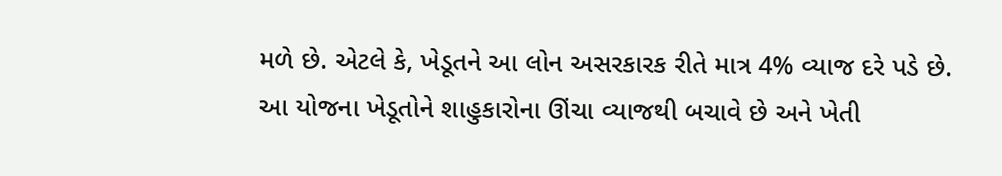મળે છે. એટલે કે, ખેડૂતને આ લોન અસરકારક રીતે માત્ર 4% વ્યાજ દરે પડે છે.
આ યોજના ખેડૂતોને શાહુકારોના ઊંચા વ્યાજથી બચાવે છે અને ખેતી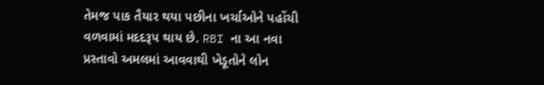તેમજ પાક તૈયાર થયા પછીના ખર્ચાઓને પહોંચી વળવામાં મદદરૂપ થાય છે. RBI ના આ નવા પ્રસ્તાવો અમલમાં આવવાથી ખેડૂતોને લોન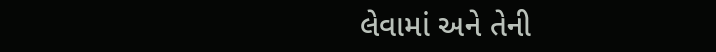લેવામાં અને તેની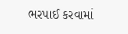ભરપાઈ કરવામાં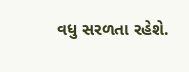વધુ સરળતા રહેશે.